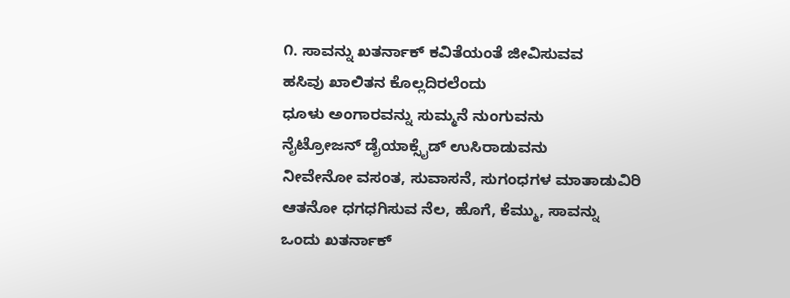೧. ಸಾವನ್ನು ಖತರ್ನಾಕ್ ಕವಿತೆಯಂತೆ ಜೀವಿಸುವವ
ಹಸಿವು ಖಾಲಿತನ ಕೊಲ್ಲದಿರಲೆಂದು
ಧೂಳು ಅಂಗಾರವನ್ನು ಸುಮ್ಮನೆ ನುಂಗುವನು
ನೈಟ್ರೋಜನ್ ಡೈಯಾಕ್ಸೈಡ್ ಉಸಿರಾಡುವನು
ನೀವೇನೋ ವಸಂತ, ಸುವಾಸನೆ, ಸುಗಂಧಗಳ ಮಾತಾಡುವಿರಿ
ಆತನೋ ಧಗಧಗಿಸುವ ನೆಲ, ಹೊಗೆ, ಕೆಮ್ಮು, ಸಾವನ್ನು
ಒಂದು ಖತರ್ನಾಕ್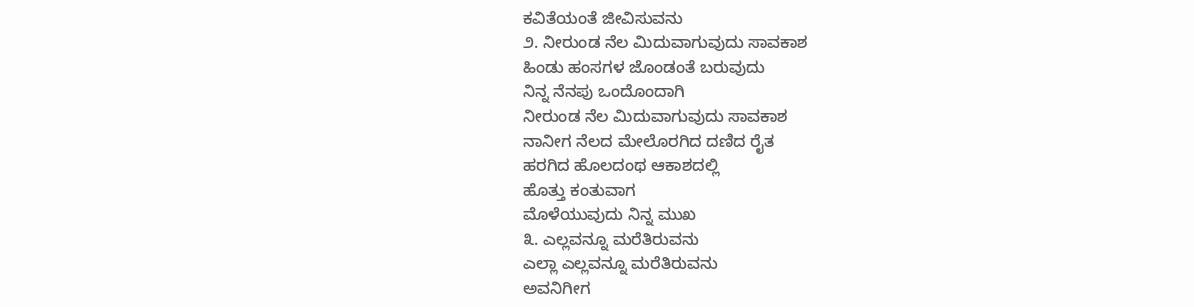ಕವಿತೆಯಂತೆ ಜೀವಿಸುವನು
೨. ನೀರುಂಡ ನೆಲ ಮಿದುವಾಗುವುದು ಸಾವಕಾಶ
ಹಿಂಡು ಹಂಸಗಳ ಜೊಂಡಂತೆ ಬರುವುದು
ನಿನ್ನ ನೆನಪು ಒಂದೊಂದಾಗಿ
ನೀರುಂಡ ನೆಲ ಮಿದುವಾಗುವುದು ಸಾವಕಾಶ
ನಾನೀಗ ನೆಲದ ಮೇಲೊರಗಿದ ದಣಿದ ರೈತ
ಹರಗಿದ ಹೊಲದಂಥ ಆಕಾಶದಲ್ಲಿ
ಹೊತ್ತು ಕಂತುವಾಗ
ಮೊಳೆಯುವುದು ನಿನ್ನ ಮುಖ
೩. ಎಲ್ಲವನ್ನೂ ಮರೆತಿರುವನು
ಎಲ್ಲಾ ಎಲ್ಲವನ್ನೂ ಮರೆತಿರುವನು
ಅವನಿಗೀಗ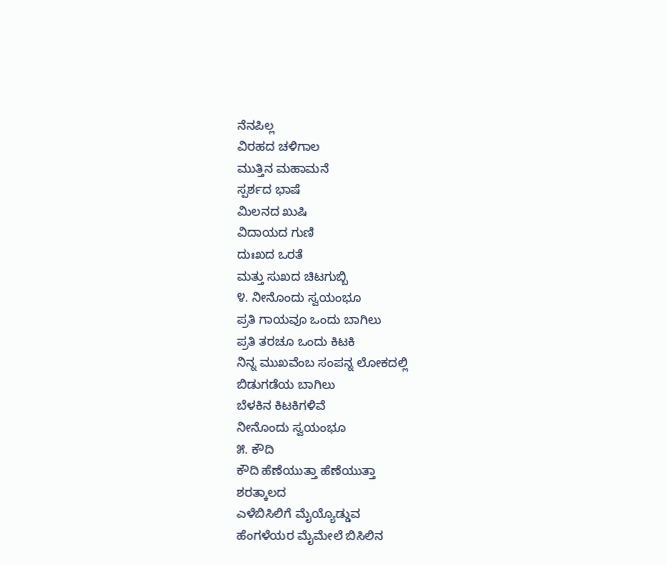ನೆನಪಿಲ್ಲ
ವಿರಹದ ಚಳಿಗಾಲ
ಮುತ್ತಿನ ಮಹಾಮನೆ
ಸ್ಪರ್ಶದ ಭಾಷೆ
ಮಿಲನದ ಖುಷಿ
ವಿದಾಯದ ಗುಣಿ
ದುಃಖದ ಒರತೆ
ಮತ್ತು ಸುಖದ ಚಿಟಗುಬ್ಬಿ
೪. ನೀನೊಂದು ಸ್ವಯಂಭೂ
ಪ್ರತಿ ಗಾಯವೂ ಒಂದು ಬಾಗಿಲು
ಪ್ರತಿ ತರಚೂ ಒಂದು ಕಿಟಕಿ
ನಿನ್ನ ಮುಖವೆಂಬ ಸಂಪನ್ನ ಲೋಕದಲ್ಲಿ
ಬಿಡುಗಡೆಯ ಬಾಗಿಲು
ಬೆಳಕಿನ ಕಿಟಕಿಗಳಿವೆ
ನೀನೊಂದು ಸ್ವಯಂಭೂ
೫. ಕೌದಿ
ಕೌದಿ ಹೆಣೆಯುತ್ತಾ ಹೆಣೆಯುತ್ತಾ
ಶರತ್ಕಾಲದ
ಎಳೆಬಿಸಿಲಿಗೆ ಮೈಯ್ಯೊಡ್ಡುವ
ಹೆಂಗಳೆಯರ ಮೈಮೇಲೆ ಬಿಸಿಲಿನ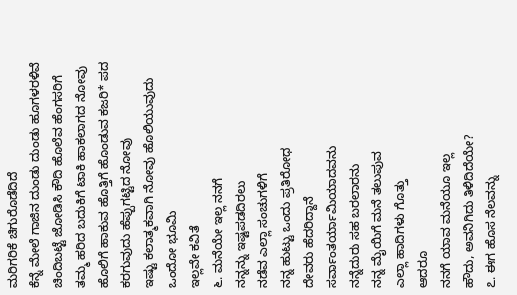ಮರಿಗರಿಕೆ ಚಿಗುರೊಡೆದಿದೆ
ಕೆನ್ನೆ ಮೇಲೆ ಗಾಜಿನ ದುಂಡು ದುಂಡು ಹೂಗಳರಳಿವೆ
ಚಿಂದಿಬಟ್ಟೆ ಜೋಡಿಸಿ ಕೌದಿ ಹೊಲೆವ ಹೆಂಗಸರಿಗೆ
ತಮ್ಮ ಹರಿದ ಬದುಕಿಗೆ ಟಾಕಿ ಹಾಕಲಾಗದ ನೋವು
ಹೊಲಿಗೆ ಹಾಕುವ ಹೊತ್ತಿಗೆ ಹೊಂಡುವ ಕಜರಿ* ಪದ
ಕರಗುವುದು ಹೆಪ್ಪುಗಟ್ಟಿದ ನೋವು
ಇಷ್ಟು ಕಲಾತ್ಮಕವಾಗಿ ನೋವು ಹೊಲಿಯುವುದು
ಒಂದೋ ಭೂಮಿ
ಇಲ್ಲವೇ ಕವಿತೆ
೬. ಮನೆಯೇ ಇಲ್ಲ ನನಗೆ
ನನ್ನನ್ನು ಇಷ್ಟಪಡದಿರಲು
ನಡೆವ ಎಲ್ಲಾ ಸಂಚುಗಳಿಗೆ
ನನ್ನ ಹುಟ್ಟು ಒಂದು ಪ್ರತಿರೋಧ
ದೇವರು ಹೆದರಿದ್ದಾನೆ
ಸರ್ವಾಂತರ್ಯಾಮಿಯಾದವನು
ನನ್ನೆದುರು ಸಹ ಬರಲಾರನು
ನನ್ನ ಮೈಯಿಗೆ ಮನೆ ತಲುಪುವ
ಎಲ್ಲಾ ಹಾದಿಗಳು ಗೊತ್ತು
ಆದರೂ
ನನಗೆ ಯಾವ ಮನೆಯೂ ಇಲ್ಲ
ಹೌದು, ಅವನಿಗಿದು ತಿಳಿದಿದೆಯೇ?
೭. ಈಗ ಹೊಸ ನೆಲವನ್ನು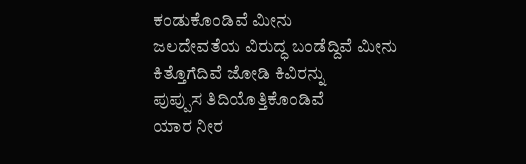ಕಂಡುಕೊಂಡಿವೆ ಮೀನು
ಜಲದೇವತೆಯ ವಿರುದ್ಧ ಬಂಡೆದ್ದಿವೆ ಮೀನು
ಕಿತ್ತೊಗೆದಿವೆ ಜೋಡಿ ಕಿವಿರನ್ನು
ಪುಪ್ಪುಸ ತಿದಿಯೊತ್ತಿಕೊಂಡಿವೆ
ಯಾರ ನೀರ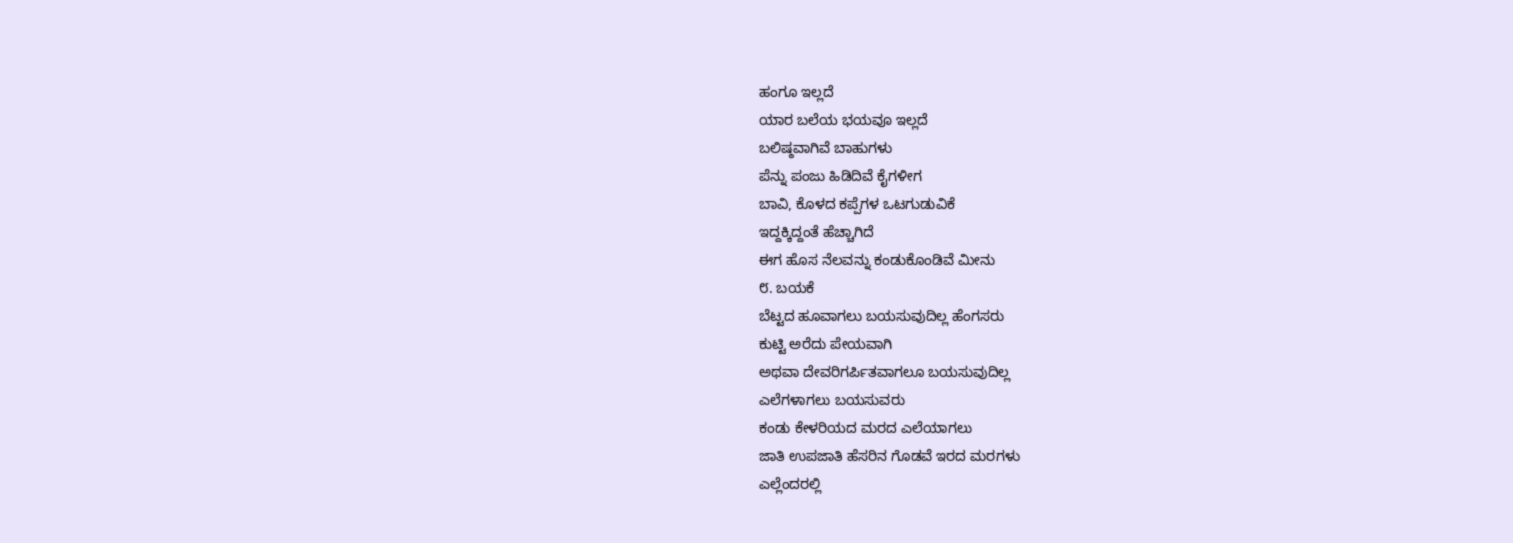ಹಂಗೂ ಇಲ್ಲದೆ
ಯಾರ ಬಲೆಯ ಭಯವೂ ಇಲ್ಲದೆ
ಬಲಿಷ್ಠವಾಗಿವೆ ಬಾಹುಗಳು
ಪೆನ್ನು ಪಂಜು ಹಿಡಿದಿವೆ ಕೈಗಳೀಗ
ಬಾವಿ, ಕೊಳದ ಕಪ್ಪೆಗಳ ಒಟಗುಡುವಿಕೆ
ಇದ್ದಕ್ಕಿದ್ದಂತೆ ಹೆಚ್ಚಾಗಿದೆ
ಈಗ ಹೊಸ ನೆಲವನ್ನು ಕಂಡುಕೊಂಡಿವೆ ಮೀನು
೮. ಬಯಕೆ
ಬೆಟ್ಟದ ಹೂವಾಗಲು ಬಯಸುವುದಿಲ್ಲ ಹೆಂಗಸರು
ಕುಟ್ಟಿ ಅರೆದು ಪೇಯವಾಗಿ
ಅಥವಾ ದೇವರಿಗರ್ಪಿತವಾಗಲೂ ಬಯಸುವುದಿಲ್ಲ
ಎಲೆಗಳಾಗಲು ಬಯಸುವರು
ಕಂಡು ಕೇಳರಿಯದ ಮರದ ಎಲೆಯಾಗಲು
ಜಾತಿ ಉಪಜಾತಿ ಹೆಸರಿನ ಗೊಡವೆ ಇರದ ಮರಗಳು
ಎಲ್ಲೆಂದರಲ್ಲಿ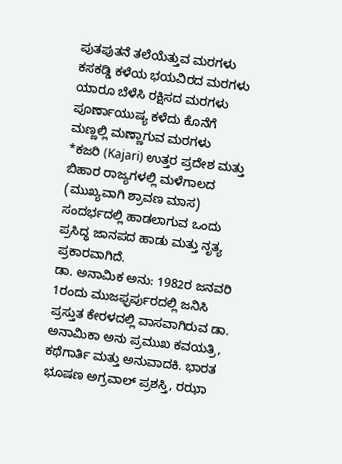ಪುತಪುತನೆ ತಲೆಯೆತ್ತುವ ಮರಗಳು
ಕಸಕಡ್ಡಿ ಕಳೆಯ ಭಯವಿರದ ಮರಗಳು
ಯಾರೂ ಬೆಳೆಸಿ ರಕ್ಷಿಸದ ಮರಗಳು
ಪೂರ್ಣಾಯುಷ್ಯ ಕಳೆದು ಕೊನೆಗೆ
ಮಣ್ಣಲ್ಲಿ ಮಣ್ಣಾಗುವ ಮರಗಳು
*ಕಜರಿ (Kajari) ಉತ್ತರ ಪ್ರದೇಶ ಮತ್ತು ಬಿಹಾರ ರಾಜ್ಯಗಳಲ್ಲಿ ಮಳೆಗಾಲದ (ಮುಖ್ಯವಾಗಿ ಶ್ರಾವಣ ಮಾಸ) ಸಂದರ್ಭದಲ್ಲಿ ಹಾಡಲಾಗುವ ಒಂದು ಪ್ರಸಿದ್ಧ ಜಾನಪದ ಹಾಡು ಮತ್ತು ನೃತ್ಯ ಪ್ರಕಾರವಾಗಿದೆ.
ಡಾ. ಅನಾಮಿಕ ಅನು: 1982ರ ಜನವರಿ 1ರಂದು ಮುಜಫ್ಫರ್ಪುರದಲ್ಲಿ ಜನಿಸಿ ಪ್ರಸ್ತುತ ಕೇರಳದಲ್ಲಿ ವಾಸವಾಗಿರುವ ಡಾ. ಅನಾಮಿಕಾ ಅನು ಪ್ರಮುಖ ಕವಯತ್ರಿ, ಕಥೆಗಾರ್ತಿ ಮತ್ತು ಅನುವಾದಕಿ. ಭಾರತ ಭೂಷಣ ಅಗ್ರವಾಲ್ ಪ್ರಶಸ್ತಿ, ರಝಾ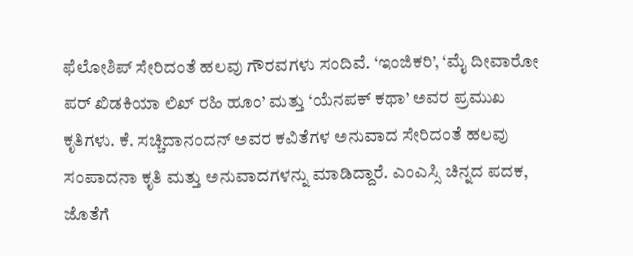ಫೆಲೋಶಿಪ್ ಸೇರಿದಂತೆ ಹಲವು ಗೌರವಗಳು ಸಂದಿವೆ. ‘ಇಂಜಿಕರಿ’, ‘ಮೈ ದೀವಾರೋ ಪರ್ ಖಿಡಕಿಯಾ ಲಿಖ್ ರಹಿ ಹೂಂ’ ಮತ್ತು ‘ಯೆನಪಕ್ ಕಥಾ’ ಅವರ ಪ್ರಮುಖ ಕೃತಿಗಳು. ಕೆ. ಸಚ್ಚಿದಾನಂದನ್ ಅವರ ಕವಿತೆಗಳ ಅನುವಾದ ಸೇರಿದಂತೆ ಹಲವು ಸಂಪಾದನಾ ಕೃತಿ ಮತ್ತು ಅನುವಾದಗಳನ್ನು ಮಾಡಿದ್ದಾರೆ. ಎಂಎಸ್ಸಿ ಚಿನ್ನದ ಪದಕ, ಜೊತೆಗೆ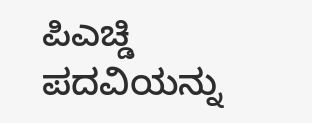ಪಿಎಚ್ಡಿ ಪದವಿಯನ್ನು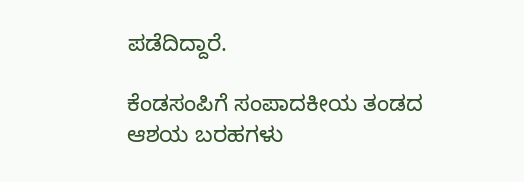ಪಡೆದಿದ್ದಾರೆ.

ಕೆಂಡಸಂಪಿಗೆ ಸಂಪಾದಕೀಯ ತಂಡದ ಆಶಯ ಬರಹಗಳು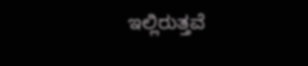ಇಲ್ಲಿರುತ್ತವೆ